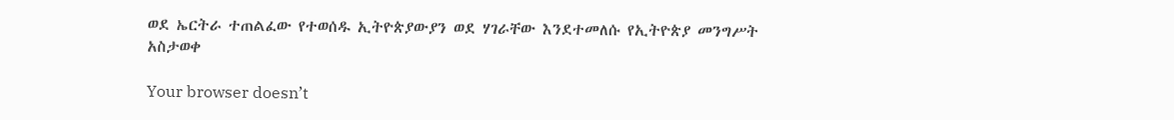ወደ ኤርትራ ተጠልፈው የተወሰዱ ኢትዮጵያውያን ወደ ሃገራቸው እንደተመለሱ የኢትዮጵያ መንግሥት አስታወቀ

Your browser doesn’t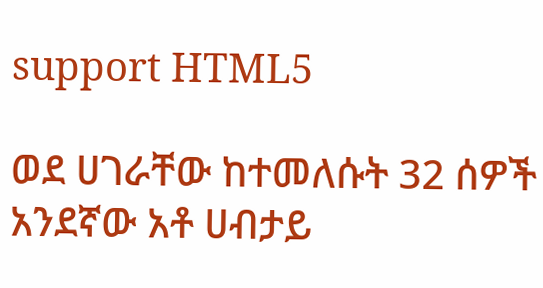support HTML5

ወደ ሀገራቸው ከተመለሱት 32 ሰዎች አንደኛው አቶ ሀብታይ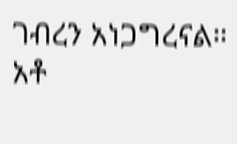ገብረን አነጋግረናል። አቶ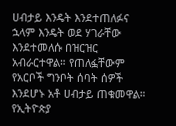ሀብታይ እንዴት እንደተጠለፉና ኋላም እንዴት ወደ ሃገራቸው እንደተመለሱ በዝርዝር አብራርተዋል። የጠለፏቸውም የአርቦች ግንቦት ሰባት ሰዎች እንደሆኑ አቶ ሀብታይ ጠቁመዋል። የኢትዮጵያ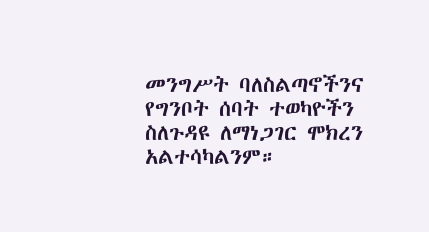መንግሥት ባለስልጣኖችንና የግንቦት ሰባት ተወካዮችን ስለጉዳዩ ለማነጋገር ሞክረን አልተሳካልንም።